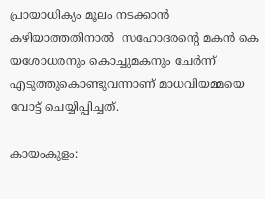പ്രായാധിക്യം മൂലം നടക്കാന്‍ കഴിയാത്തതിനാല്‍  സഹോദരന്റെ മകന്‍ കെ യശോധരനും കൊച്ചുമകനും ചേര്‍ന്ന് എടുത്തുകൊണ്ടുവന്നാണ് മാധവിയമ്മയെ വോട്ട് ചെയ്യിപ്പിച്ചത്.

കായംകുളം: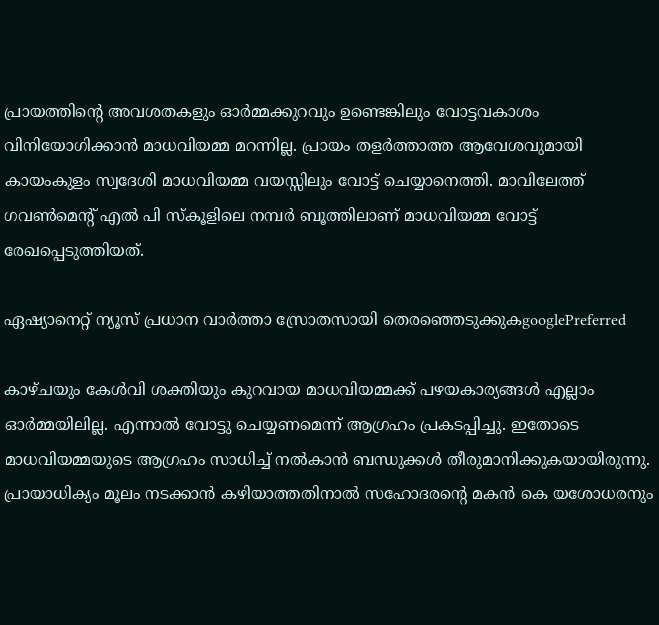പ്രായത്തിന്‍റെ അവശതകളും ഓര്‍മ്മക്കുറവും ഉണ്ടെങ്കിലും വോട്ടവകാശം വിനിയോഗിക്കാന്‍ മാധവിയമ്മ മറന്നില്ല. പ്രായം തളർത്താത്ത ആവേശവുമായി കായംകുളം സ്വദേശി മാധവിയമ്മ വയസ്സിലും വോട്ട് ചെയ്യാനെത്തി. മാവിലേത്ത് ഗവണ്‍മെന്റ് എല്‍ പി സ്‌കൂളിലെ നമ്പര്‍ ബൂത്തിലാണ് മാധവിയമ്മ വോട്ട് രേഖപ്പെടുത്തിയത്.

ഏഷ്യാനെറ്റ് ന്യൂസ് പ്രധാന വാർത്താ സ്രോതസായി തെരഞ്ഞെടുക്കുകgooglePreferred

കാഴ്ചയും കേള്‍വി ശക്തിയും കുറവായ മാധവിയമ്മക്ക് പഴയകാര്യങ്ങള്‍ എല്ലാം ഓര്‍മ്മയിലില്ല. എന്നാല്‍ വോട്ടു ചെയ്യണമെന്ന് ആഗ്രഹം പ്രകടപ്പിച്ചു. ഇതോടെ മാധവിയമ്മയുടെ ആഗ്രഹം സാധിച്ച് നല്‍കാന്‍ ബന്ധുക്കള്‍ തീരുമാനിക്കുകയായിരുന്നു. പ്രായാധിക്യം മൂലം നടക്കാന്‍ കഴിയാത്തതിനാല്‍ സഹോദരന്റെ മകന്‍ കെ യശോധരനും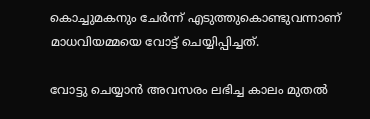കൊച്ചുമകനും ചേര്‍ന്ന് എടുത്തുകൊണ്ടുവന്നാണ് മാധവിയമ്മയെ വോട്ട് ചെയ്യിപ്പിച്ചത്.

വോട്ടു ചെയ്യാന്‍ അവസരം ലഭിച്ച കാലം മുതൽ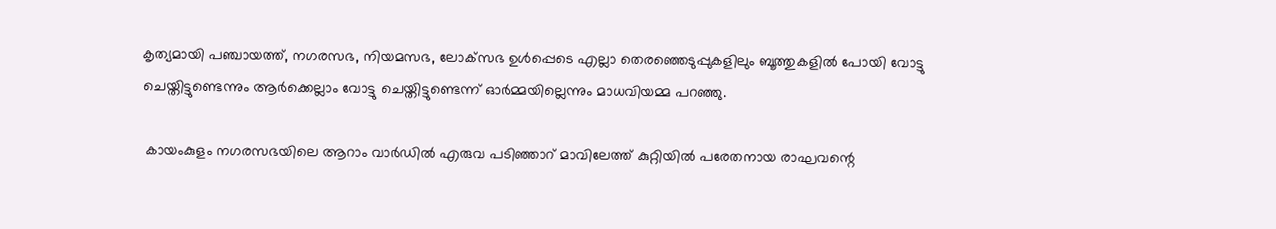കൃത്യമായി പഞ്ചായത്ത്, നഗരസഭ, നിയമസഭ, ലോക്‌സഭ ഉള്‍പ്പെടെ എല്ലാ തെരഞ്ഞെടുപ്പുകളിലും ബൂത്തുകളില്‍ പോയി വോട്ടു ചെയ്തിട്ടുണ്ടെന്നും ആര്‍ക്കെല്ലാം വോട്ടു ചെയ്തിട്ടുണ്ടെന്ന് ഓര്‍മ്മയില്ലെന്നും മാധവിയമ്മ പറഞ്ഞു.

 കായംകുളം നഗരസഭയിലെ ആറാം വാര്‍ഡില്‍ എരുവ പടിഞ്ഞാറ് മാവിലേത്ത് കുറ്റിയില്‍ പരേതനായ രാഘവന്റെ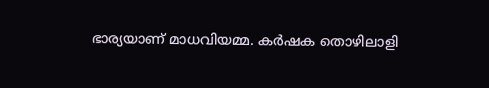ഭാര്യയാണ് മാധവിയമ്മ. കര്‍ഷക തൊഴിലാളി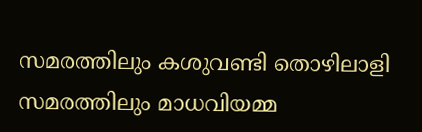സമരത്തിലും കശുവണ്ടി തൊഴിലാളി സമരത്തിലും മാധവിയമ്മ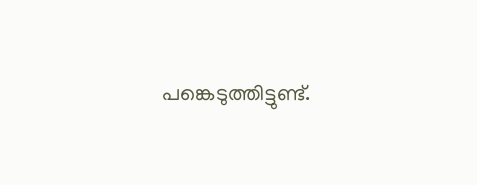പങ്കെടുത്തിട്ടുണ്ട്.